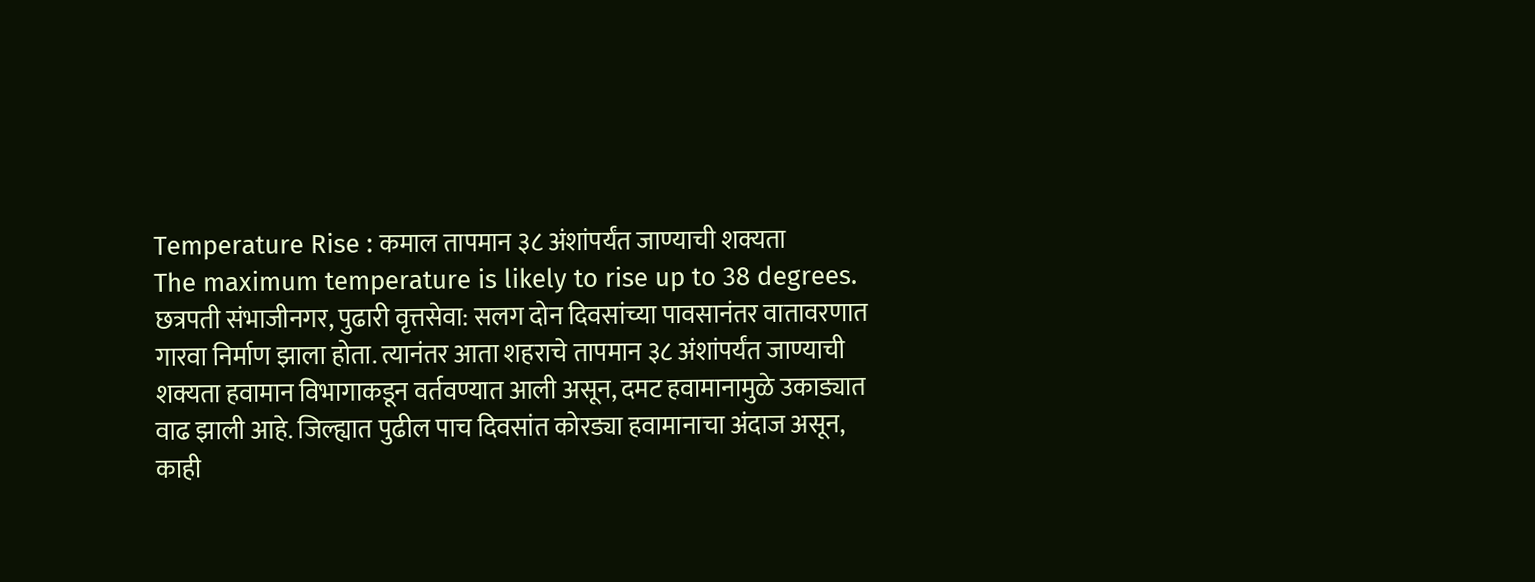Temperature Rise : कमाल तापमान ३८ अंशांपर्यंत जाण्याची शक्यता
The maximum temperature is likely to rise up to 38 degrees.
छत्रपती संभाजीनगर, पुढारी वृत्तसेवा: सलग दोन दिवसांच्या पावसानंतर वातावरणात गारवा निर्माण झाला होता. त्यानंतर आता शहराचे तापमान ३८ अंशांपर्यंत जाण्याची शक्यता हवामान विभागाकडून वर्तवण्यात आली असून, दमट हवामानामुळे उकाड्यात वाढ झाली आहे. जिल्ह्यात पुढील पाच दिवसांत कोरड्या हवामानाचा अंदाज असून, काही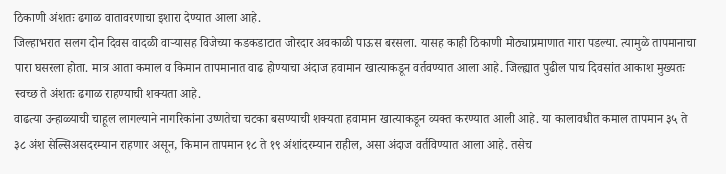ठिकाणी अंशतः ढगाळ वातावरणाचा इशारा देण्यात आला आहे.
जिल्हाभरात सलग दोन दिवस वादळी वाऱ्यासह विजेच्या कडकडाटात जोरदार अवकाळी पाऊस बरसला. यासह काही ठिकाणी मोठ्याप्रमाणात गारा पडल्या. त्यामुळे तापमानाचा पारा घसरला होता. मात्र आता कमाल व किमान तापमानात वाढ होण्याचा अंदाज हवामान खात्याकडून वर्तवण्यात आला आहे. जिल्ह्यात पुढील पाच दिवसांत आकाश मुख्यतः स्वच्छ ते अंशतः ढगाळ राहण्याची शक्यता आहे.
वाढत्या उन्हाळ्याची चाहूल लागल्याने नागरिकांना उष्णतेचा चटका बसण्याची शक्यता हवामान खात्याकडून व्यक्त करण्यात आली आहे. या कालावधीत कमाल तापमान ३५ ते ३८ अंश सेल्सिअसदरम्यान राहणार असून, किमान तापमान १८ ते १९ अंशांदरम्यान राहील, असा अंदाज वर्तविण्यात आला आहे. तसेच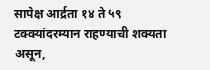सापेक्ष आर्द्रता १४ ते ५९ टक्क्यांदरम्यान राहण्याची शक्यता असून,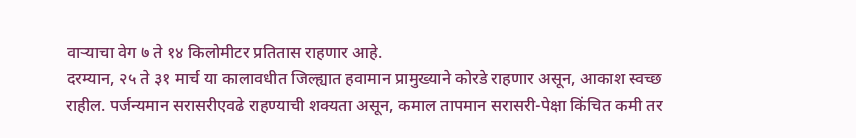वाऱ्याचा वेग ७ ते १४ किलोमीटर प्रतितास राहणार आहे.
दरम्यान, २५ ते ३१ मार्च या कालावधीत जिल्ह्यात हवामान प्रामुख्याने कोरडे राहणार असून, आकाश स्वच्छ राहील. पर्जन्यमान सरासरीएवढे राहण्याची शक्यता असून, कमाल तापमान सरासरी-पेक्षा किंचित कमी तर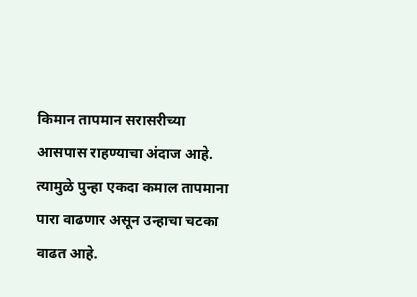किमान तापमान सरासरीच्या आसपास राहण्याचा अंदाज आहे. त्यामुळे पुन्हा एकदा कमाल तापमाना पारा वाढणार असून उन्हाचा चटका वाढत आहे.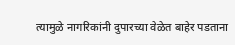त्यामुळे नागरिकांनी दुपारच्या वेळेत बाहेर पडताना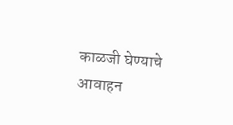काळजी घेण्याचे आवाहन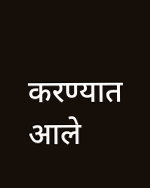करण्यात आले